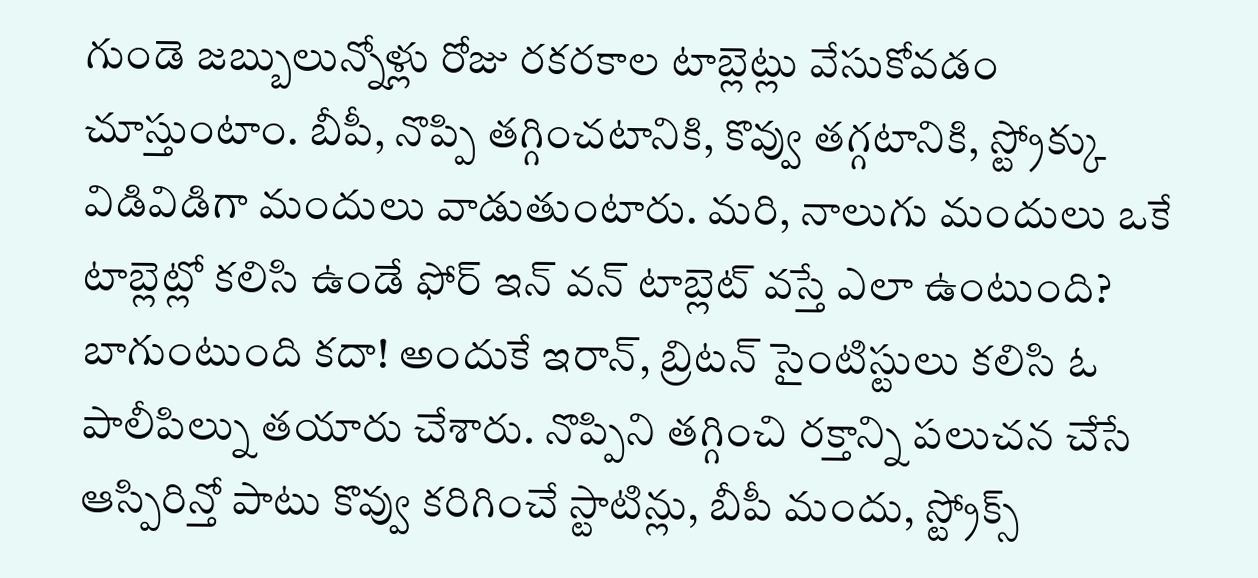గుండె జబ్బులున్నోళ్లు రోజు రకరకాల టాబ్లెట్లు వేసుకోవడం చూస్తుంటాం. బీపీ, నొప్పి తగ్గించటానికి, కొవ్వు తగ్గటానికి, స్ట్రోక్కు విడివిడిగా మందులు వాడుతుంటారు. మరి, నాలుగు మందులు ఒకే టాబ్లెట్లో కలిసి ఉండే ఫోర్ ఇన్ వన్ టాబ్లెట్ వస్తే ఎలా ఉంటుంది? బాగుంటుంది కదా! అందుకే ఇరాన్, బ్రిటన్ సైంటిస్టులు కలిసి ఓ పాలీపిల్ను తయారు చేశారు. నొప్పిని తగ్గించి రక్తాన్ని పలుచన చేసే ఆస్పిరిన్తో పాటు కొవ్వు కరిగించే స్టాటిన్లు, బీపీ మందు, స్ట్రోక్స్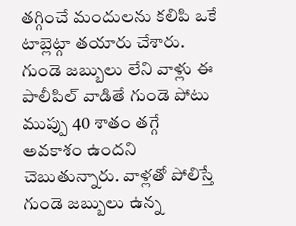తగ్గించే మందులను కలిపి ఒకే టాబ్లెట్గా తయారు చేశారు. గుండె జబ్బులు లేని వాళ్లు ఈ పాలీపిల్ వాడితే గుండె పోటు ముప్పు 40 శాతం తగ్గే అవకాశం ఉందని చెబుతున్నారు. వాళ్లతో పోలిస్తే గుండె జబ్బులు ఉన్న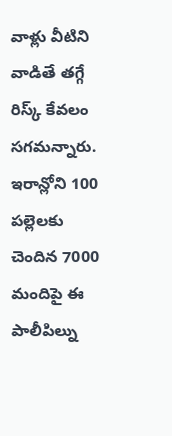వాళ్లు వీటిని వాడితే తగ్గే రిస్క్ కేవలం సగమన్నారు. ఇరాన్లోని 100 పల్లెలకు చెందిన 7000 మందిపై ఈ పాలీపిల్ను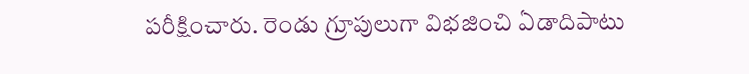పరీక్షించారు. రెండు గ్రూపులుగా విభజించి ఏడాదిపాటు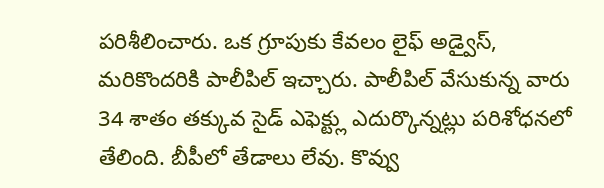పరిశీలించారు. ఒక గ్రూపుకు కేవలం లైఫ్ అడ్వైస్, మరికొందరికి పాలీపిల్ ఇచ్చారు. పాలీపిల్ వేసుకున్న వారు 34 శాతం తక్కువ సైడ్ ఎఫెక్ట్లు ఎదుర్కొన్నట్లు పరిశోధనలో తేలింది. బీపీలో తేడాలు లేవు. కొవ్వు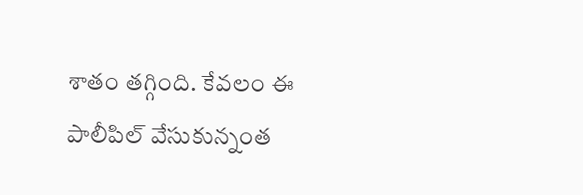శాతం తగ్గింది. కేవలం ఈ పాలీపిల్ వేసుకున్నంత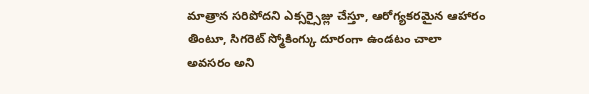మాత్రాన సరిపోదని ఎక్సర్సైజ్లు చేస్తూ, ఆరోగ్యకరమైన ఆహారం తింటూ, సిగరెట్ స్మోకింగ్కు దూరంగా ఉండటం చాలా అవసరం అని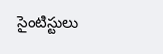సైంటిస్టులు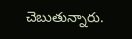చెబుతున్నారు.